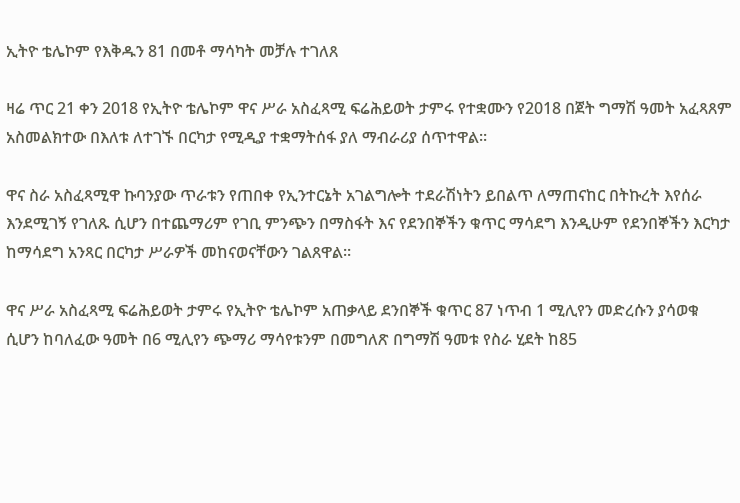ኢትዮ ቴሌኮም የእቅዱን 81 በመቶ ማሳካት መቻሉ ተገለጸ

ዛሬ ጥር 21 ቀን 2018 የኢትዮ ቴሌኮም ዋና ሥራ አስፈጻሚ ፍሬሕይወት ታምሩ የተቋሙን የ2018 በጀት ግማሽ ዓመት አፈጻጸም አስመልክተው በእለቱ ለተገኙ በርካታ የሚዲያ ተቋማትሰፋ ያለ ማብራሪያ ሰጥተዋል፡፡

ዋና ስራ አስፈጻሚዋ ኩባንያው ጥራቱን የጠበቀ የኢንተርኔት አገልግሎት ተደራሽነትን ይበልጥ ለማጠናከር በትኩረት እየሰራ እንደሚገኝ የገለጹ ሲሆን በተጨማሪም የገቢ ምንጭን በማስፋት እና የደንበኞችን ቁጥር ማሳደግ እንዲሁም የደንበኞችን እርካታ ከማሳደግ አንጻር በርካታ ሥራዎች መከናወናቸውን ገልጸዋል።

ዋና ሥራ አስፈጻሚ ፍሬሕይወት ታምሩ የኢትዮ ቴሌኮም አጠቃላይ ደንበኞች ቁጥር 87 ነጥብ 1 ሚሊየን መድረሱን ያሳወቁ ሲሆን ከባለፈው ዓመት በ6 ሚሊየን ጭማሪ ማሳየቱንም በመግለጽ በግማሽ ዓመቱ የስራ ሂደት ከ85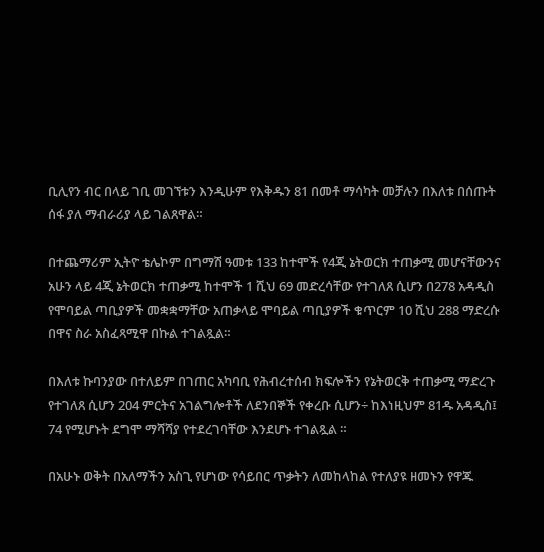ቢሊየን ብር በላይ ገቢ መገኘቱን እንዲሁም የእቅዱን 81 በመቶ ማሳካት መቻሉን በእለቱ በሰጡት ሰፋ ያለ ማብራሪያ ላይ ገልጸዋል።

በተጨማሪም ኢትዮ ቴሌኮም በግማሽ ዓመቱ 133 ከተሞች የ4ጂ ኔትወርክ ተጠቃሚ መሆናቸውንና አሁን ላይ 4ጂ ኔትወርክ ተጠቃሚ ከተሞች 1 ሺህ 69 መድረሳቸው የተገለጸ ሲሆን በ278 አዳዲስ የሞባይል ጣቢያዎች መቋቋማቸው አጠቃላይ ሞባይል ጣቢያዎች ቁጥርም 10 ሺህ 288 ማድረሱ በዋና ስራ አስፈጻሚዋ በኩል ተገልጿል።

በእለቱ ኩባንያው በተለይም በገጠር አካባቢ የሕብረተሰብ ክፍሎችን የኔትወርቅ ተጠቃሚ ማድረጉ የተገለጸ ሲሆን 204 ምርትና አገልግሎቶች ለደንበኞች የቀረቡ ሲሆን÷ ከእነዚህም 81ዱ አዳዲስ፤ 74 የሚሆኑት ደግሞ ማሻሻያ የተደረገባቸው እንደሆኑ ተገልጿል ።

በአሁኑ ወቅት በአለማችን አስጊ የሆነው የሳይበር ጥቃትን ለመከላከል የተለያዩ ዘመኑን የዋጁ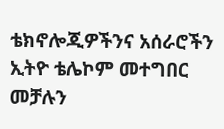ቴክኖሎጂዎችንና አሰራሮችን ኢትዮ ቴሌኮም መተግበር መቻሉን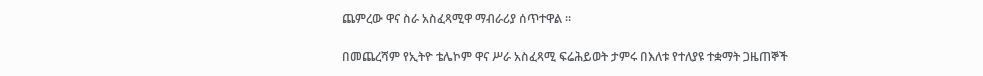ጨምረው ዋና ስራ አስፈጻሚዋ ማብራሪያ ሰጥተዋል ።

በመጨረሻም የኢትዮ ቴሌኮም ዋና ሥራ አስፈጻሚ ፍሬሕይወት ታምሩ በእለቱ የተለያዩ ተቋማት ጋዜጠኞች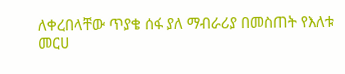ለቀረበላቸው ጥያቄ ሰፋ ያለ ማብራሪያ በመስጠት የእለቱ መርሀ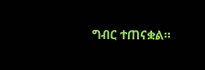ግብር ተጠናቋል።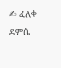✍ ፈለቀ ደምሴ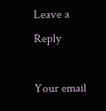Leave a Reply

Your email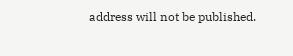address will not be published.